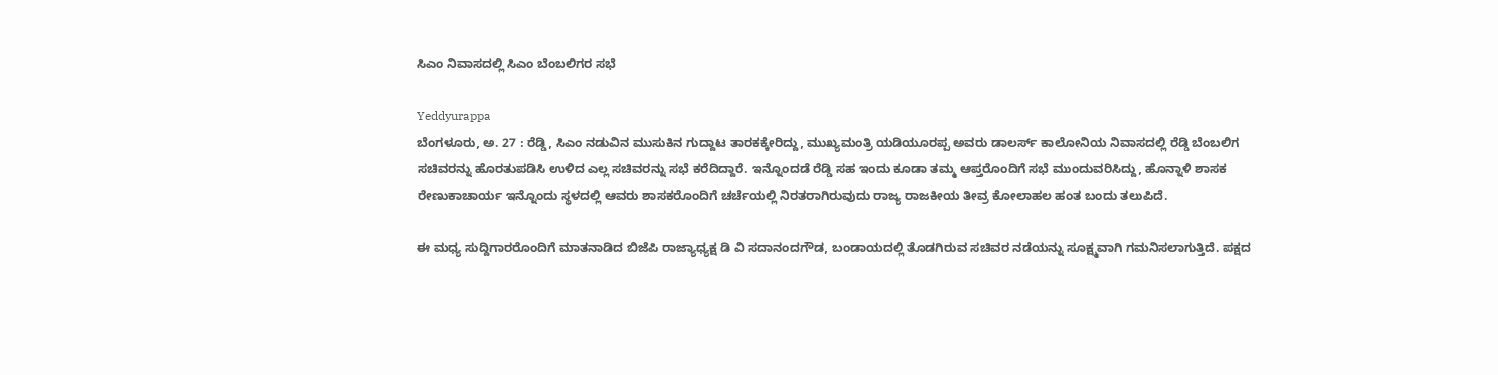ಸಿಎಂ ನಿವಾಸದಲ್ಲಿ ಸಿಎಂ ಬೆಂಬಲಿಗರ ಸಭೆ

Yeddyurappa
ಬೆಂಗಳೂರು, ಅ. 27 : ರೆಡ್ಡಿ, ಸಿಎಂ ನಡುವಿನ ಮುಸುಕಿನ ಗುದ್ದಾಟ ತಾರಕಕ್ಕೇರಿದ್ದು, ಮುಖ್ಯಮಂತ್ರಿ ಯಡಿಯೂರಪ್ಪ ಅವರು ಡಾಲರ್ಸ್ ಕಾಲೋನಿಯ ನಿವಾಸದಲ್ಲಿ ರೆಡ್ಡಿ ಬೆಂಬಲಿಗ ಸಚಿವರನ್ನು ಹೊರತುಪಡಿಸಿ ಉಳಿದ ಎಲ್ಲ ಸಚಿವರನ್ನು ಸಭೆ ಕರೆದಿದ್ದಾರೆ. ಇನ್ನೊಂದಡೆ ರೆಡ್ಡಿ ಸಹ ಇಂದು ಕೂಡಾ ತಮ್ಮ ಆಪ್ತರೊಂದಿಗೆ ಸಭೆ ಮುಂದುವರಿಸಿದ್ದು, ಹೊನ್ನಾಳಿ ಶಾಸಕ ರೇಣುಕಾಚಾರ್ಯ ಇನ್ನೊಂದು ಸ್ಥಳದಲ್ಲಿ ಆವರು ಶಾಸಕರೊಂದಿಗೆ ಚರ್ಚೆಯಲ್ಲಿ ನಿರತರಾಗಿರುವುದು ರಾಜ್ಯ ರಾಜಕೀಯ ತೀವ್ರ ಕೋಲಾಹಲ ಹಂತ ಬಂದು ತಲುಪಿದೆ.

ಈ ಮಧ್ಯ ಸುದ್ದಿಗಾರರೊಂದಿಗೆ ಮಾತನಾಡಿದ ಬಿಜೆಪಿ ರಾಜ್ಯಾಧ್ಯಕ್ಷ ಡಿ ವಿ ಸದಾನಂದಗೌಡ, ಬಂಡಾಯದಲ್ಲಿ ತೊಡಗಿರುವ ಸಚಿವರ ನಡೆಯನ್ನು ಸೂಕ್ಷ್ಮವಾಗಿ ಗಮನಿಸಲಾಗುತ್ತಿದೆ. ಪಕ್ಷದ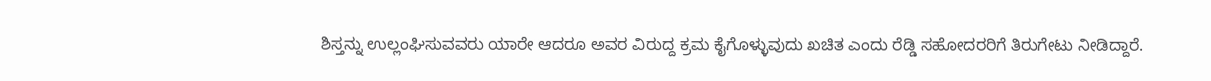ಶಿಸ್ತನ್ನು ಉಲ್ಲಂಘಿಸುವವರು ಯಾರೇ ಆದರೂ ಅವರ ವಿರುದ್ದ ಕ್ರಮ ಕೈಗೊಳ್ಳುವುದು ಖಚಿತ ಎಂದು ರೆಡ್ಡಿ ಸಹೋದರರಿಗೆ ತಿರುಗೇಟು ನೀಡಿದ್ದಾರೆ.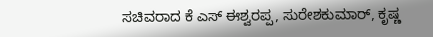ಸಚಿವರಾದ ಕೆ ಎಸ್ ಈಶ್ವರಪ್ಪ, ಸುರೇಶಕುಮಾರ್, ಕೃಷ್ಣ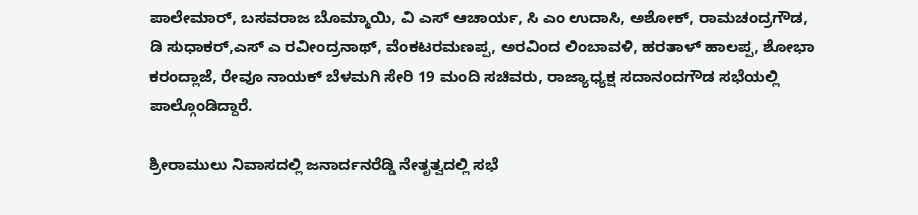ಪಾಲೇಮಾರ್, ಬಸವರಾಜ ಬೊಮ್ಮಾಯಿ, ವಿ ಎಸ್ ಆಚಾರ್ಯ, ಸಿ ಎಂ ಉದಾಸಿ, ಅಶೋಕ್, ರಾಮಚಂದ್ರಗೌಡ, ಡಿ ಸುಧಾಕರ್,ಎಸ್ ಎ ರವೀಂದ್ರನಾಥ್, ವೆಂಕಟರಮಣಪ್ಪ, ಅರವಿಂದ ಲಿಂಬಾವಳಿ, ಹರತಾಳ್ ಹಾಲಪ್ಪ, ಶೋಭಾ ಕರಂದ್ಲಾಜೆ, ರೇವೂ ನಾಯಕ್ ಬೆಳಮಗಿ ಸೇರಿ 19 ಮಂದಿ ಸಚಿವರು, ರಾಜ್ಯಾಧ್ಯಕ್ಷ ಸದಾನಂದಗೌಡ ಸಭೆಯಲ್ಲಿ ಪಾಲ್ಗೊಂಡಿದ್ದಾರೆ.

ಶ್ರೀರಾಮುಲು ನಿವಾಸದಲ್ಲಿ ಜನಾರ್ದನರೆಡ್ಡಿ ನೇತೃತ್ವದಲ್ಲಿ ಸಭೆ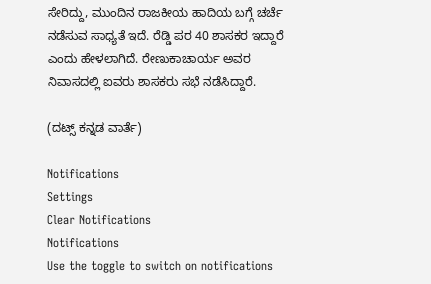ಸೇರಿದ್ದು, ಮುಂದಿನ ರಾಜಕೀಯ ಹಾದಿಯ ಬಗ್ಗೆ ಚರ್ಚೆ ನಡೆಸುವ ಸಾಧ್ಯತೆ ಇದೆ. ರೆಡ್ಡಿ ಪರ 40 ಶಾಸಕರ ಇದ್ದಾರೆ ಎಂದು ಹೇಳಲಾಗಿದೆ. ರೇಣುಕಾಚಾರ್ಯ ಅವರ ನಿವಾಸದಲ್ಲಿ ಐವರು ಶಾಸಕರು ಸಭೆ ನಡೆಸಿದ್ದಾರೆ.

(ದಟ್ಸ್ ಕನ್ನಡ ವಾರ್ತೆ)

Notifications
Settings
Clear Notifications
Notifications
Use the toggle to switch on notifications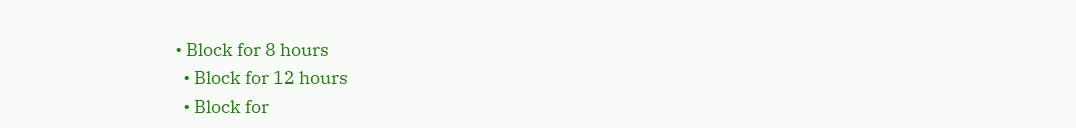• Block for 8 hours
  • Block for 12 hours
  • Block for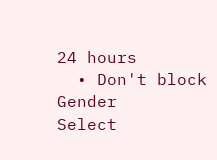24 hours
  • Don't block
Gender
Select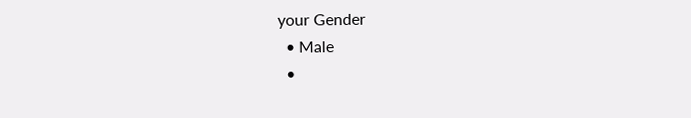your Gender
  • Male
  •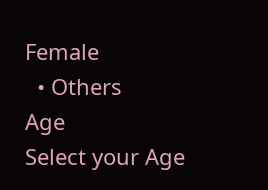Female
  • Others
Age
Select your Age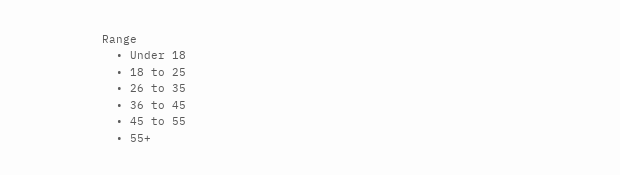Range
  • Under 18
  • 18 to 25
  • 26 to 35
  • 36 to 45
  • 45 to 55
  • 55+